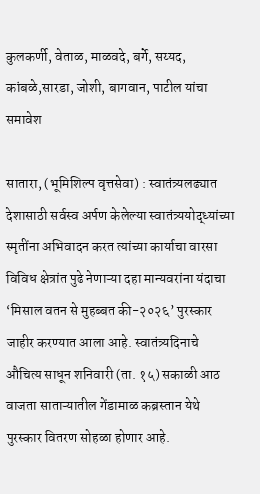कुलकर्णी, वेताळ, माळवदे, बर्गे, सय्यद, कांबळे,सारडा, जोशी, बागवान, पाटील यांचा समावेश

सातारा, (भूमिशिल्प वृत्तसेवा) : स्वातंत्र्यलढ्यात देशासाठी सर्वस्व अर्पण केलेल्या स्वातंत्र्ययोद्ध्यांच्या स्मृतींना अभिवादन करत त्यांच्या कार्याचा वारसा विविध क्षेत्रांत पुढे नेणाऱ्या दहा मान्यवरांना यंदाचा ‘मिसाल वतन से मुहब्बत की-२०२६’ पुरस्कार जाहीर करण्यात आला आहे. स्वातंत्र्यदिनाचे औचित्य साधून शनिवारी (ता. १५) सकाळी आठ वाजता साताऱ्यातील गेंडामाळ कब्रस्तान येथे पुरस्कार वितरण सोहळा होणार आहे.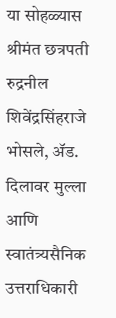या सोहळ्यास श्रीमंत छत्रपती रुद्रनील शिवेंद्रसिंहराजे भोसले, ॲड. दिलावर मुल्ला आणि स्वातंत्र्यसैनिक उत्तराधिकारी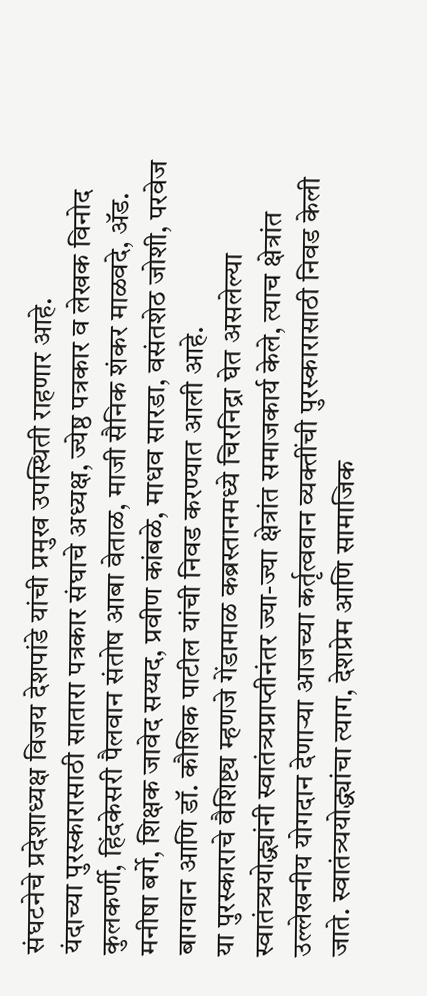संघटनेचे प्रदेशाध्यक्ष विजय देशपांडे यांची प्रमुख उपस्थिती राहणार आहे.
यंदाच्या पुरस्कारासाठी सातारा पत्रकार संघाचे अध्यक्ष, ज्येष्ठ पत्रकार व लेखक विनोद कुलकर्णी, हिंदकेसरी पैलवान संतोष आबा वेताळ, माजी सैनिक शंकर माळवदे, ॲड. मनीषा बर्गे, शिक्षक जावेद सय्यद, प्रवीण कांबळे, माधव सारडा, वसंतशेठ जोशी, परवेज बागवान आणि डॉ. कौशिक पाटील यांची निवड करण्यात आली आहे.
या पुरस्काराचे वैशिष्ट्य म्हणजे गेंडामाळ कब्रस्तानमध्ये चिरनिद्रा घेत असलेल्या स्वातंत्र्ययोद्ध्यांनी स्वातंत्र्यप्राप्तीनंतर ज्या-ज्या क्षेत्रांत समाजकार्य केले, त्याच क्षेत्रांत उल्लेखनीय योगदान देणाऱ्या आजच्या कर्तृत्ववान व्यक्तींची पुरस्कारासाठी निवड केली जाते. स्वातंत्र्ययोद्ध्यांचा त्याग, देशप्रेम आणि सामाजिक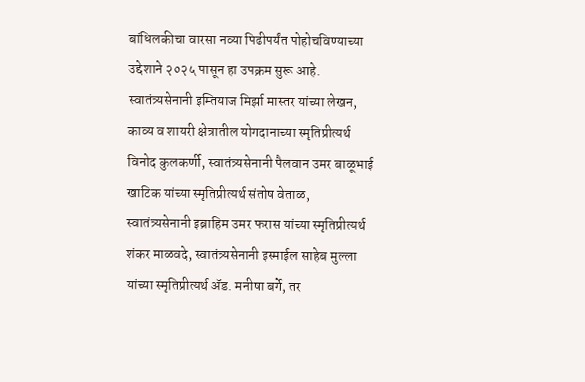बांधिलकीचा वारसा नव्या पिढीपर्यंत पोहोचविण्याच्या उद्देशाने २०२५ पासून हा उपक्रम सुरू आहे.
स्वातंत्र्यसेनानी इम्तियाज मिर्झा मास्तर यांच्या लेखन, काव्य व शायरी क्षेत्रातील योगदानाच्या स्मृतिप्रीत्यर्थ विनोद कुलकर्णी, स्वातंत्र्यसेनानी पैलवान उमर बाळूभाई खाटिक यांच्या स्मृतिप्रीत्यर्थ संतोष वेताळ, स्वातंत्र्यसेनानी इब्राहिम उमर फरास यांच्या स्मृतिप्रीत्यर्थ शंकर माळवदे, स्वातंत्र्यसेनानी इस्माईल साहेब मुल्ला यांच्या स्मृतिप्रीत्यर्थ ॲड. मनीषा बर्गे, तर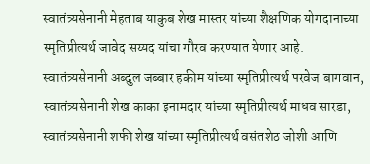स्वातंत्र्यसेनानी मेहताब याकुब शेख मास्तर यांच्या शैक्षणिक योगदानाच्या स्मृतिप्रीत्यर्थ जावेद सय्यद यांचा गौरव करण्यात येणार आहे.
स्वातंत्र्यसेनानी अब्दुल जब्बार हकीम यांच्या स्मृतिप्रीत्यर्थ परवेज बागवान, स्वातंत्र्यसेनानी शेख काका इनामदार यांच्या स्मृतिप्रीत्यर्थ माधव सारडा, स्वातंत्र्यसेनानी शफी शेख यांच्या स्मृतिप्रीत्यर्थ वसंतशेठ जोशी आणि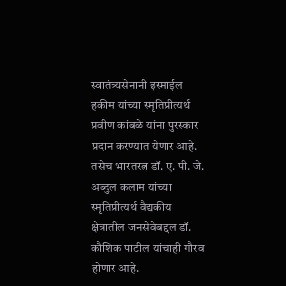स्वातंत्र्यसेनानी इस्माईल हकीम यांच्या स्मृतिप्रीत्यर्थ प्रवीण कांबळे यांना पुरस्कार प्रदान करण्यात येणार आहे. तसेच भारतरत्न डॉ. ए. पी. जे. अब्दुल कलाम यांच्या स्मृतिप्रीत्यर्थ वैद्यकीय क्षेत्रातील जनसेवेबद्दल डॉ. कौशिक पाटील यांचाही गौरव होणार आहे.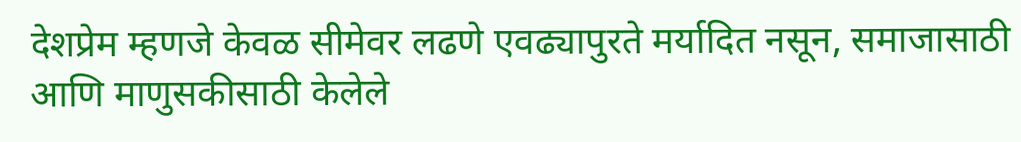देशप्रेम म्हणजे केवळ सीमेवर लढणे एवढ्यापुरते मर्यादित नसून, समाजासाठी आणि माणुसकीसाठी केलेले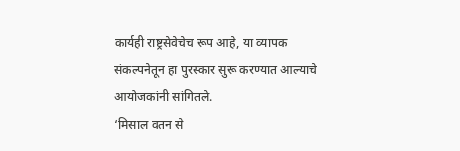कार्यही राष्ट्रसेवेचेच रूप आहे, या व्यापक संकल्पनेतून हा पुरस्कार सुरू करण्यात आल्याचे आयोजकांनी सांगितले.
‘मिसाल वतन से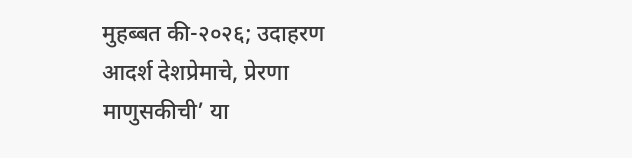मुहब्बत की-२०२६; उदाहरण आदर्श देशप्रेमाचे, प्रेरणा माणुसकीची’ या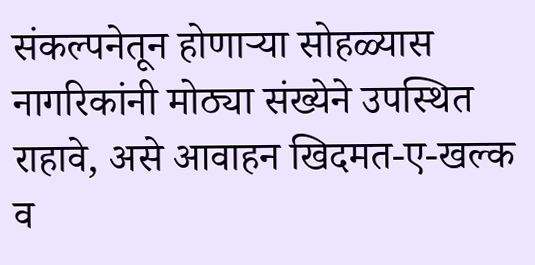संकल्पनेतून होणाऱ्या सोहळ्यास नागरिकांनी मोठ्या संख्येने उपस्थित राहावे, असे आवाहन खिदमत-ए-खल्क व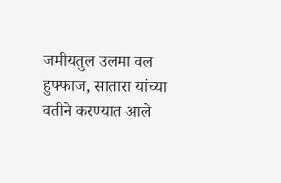जमीयतुल उलमा वल हुफ्फाज, सातारा यांच्या वतीने करण्यात आले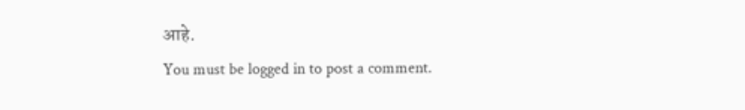आहे.
You must be logged in to post a comment.